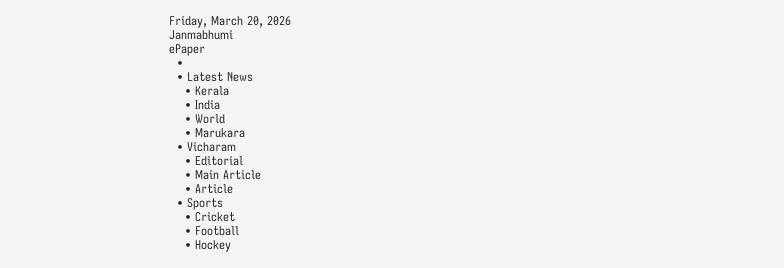Friday, March 20, 2026
Janmabhumi
ePaper
  •
  • Latest News
    • Kerala
    • India
    • World
    • Marukara
  • Vicharam
    • Editorial
    • Main Article
    • Article
  • Sports
    • Cricket
    • Football
    • Hockey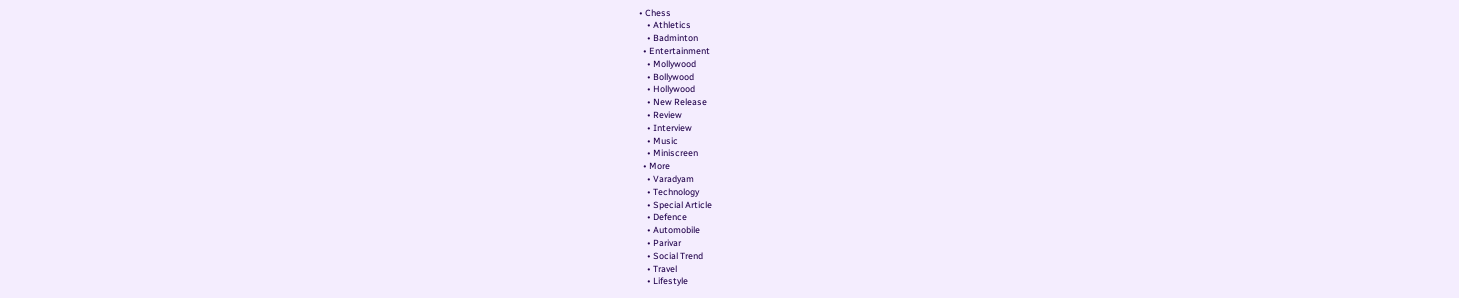• Chess
    • Athletics
    • Badminton
  • Entertainment
    • Mollywood
    • Bollywood
    • Hollywood
    • New Release
    • Review
    • Interview
    • Music
    • Miniscreen
  • More
    • Varadyam
    • Technology
    • Special Article
    • Defence
    • Automobile
    • Parivar
    • Social Trend
    • Travel
    • Lifestyle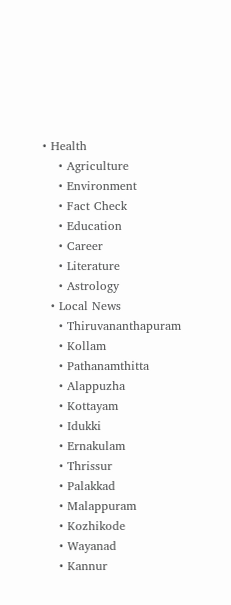• Health
    • Agriculture
    • Environment
    • Fact Check
    • Education
    • Career
    • Literature
    • Astrology
  • Local News
    • Thiruvananthapuram
    • Kollam
    • Pathanamthitta
    • Alappuzha
    • Kottayam
    • Idukki
    • Ernakulam
    • Thrissur
    • Palakkad
    • Malappuram
    • Kozhikode
    • Wayanad
    • Kannur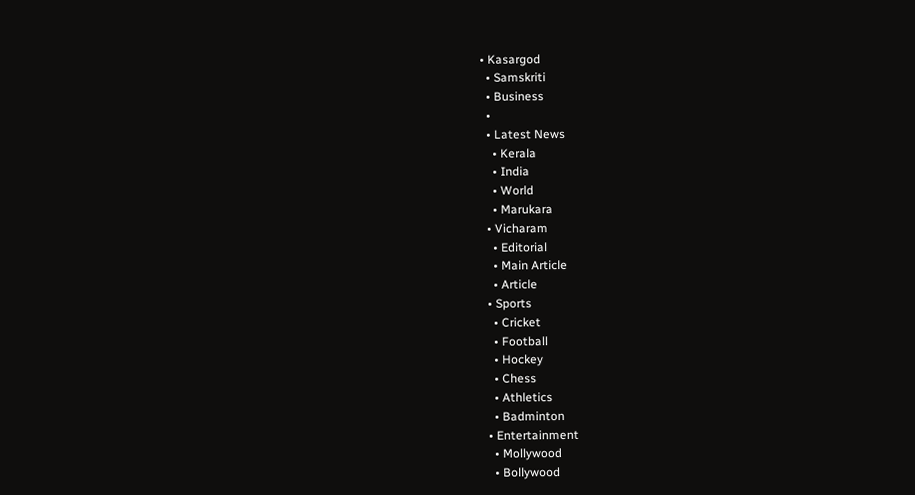• Kasargod
  • Samskriti
  • Business
  •
  • Latest News
    • Kerala
    • India
    • World
    • Marukara
  • Vicharam
    • Editorial
    • Main Article
    • Article
  • Sports
    • Cricket
    • Football
    • Hockey
    • Chess
    • Athletics
    • Badminton
  • Entertainment
    • Mollywood
    • Bollywood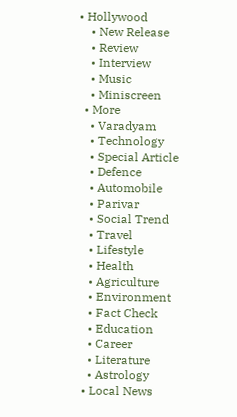• Hollywood
    • New Release
    • Review
    • Interview
    • Music
    • Miniscreen
  • More
    • Varadyam
    • Technology
    • Special Article
    • Defence
    • Automobile
    • Parivar
    • Social Trend
    • Travel
    • Lifestyle
    • Health
    • Agriculture
    • Environment
    • Fact Check
    • Education
    • Career
    • Literature
    • Astrology
  • Local News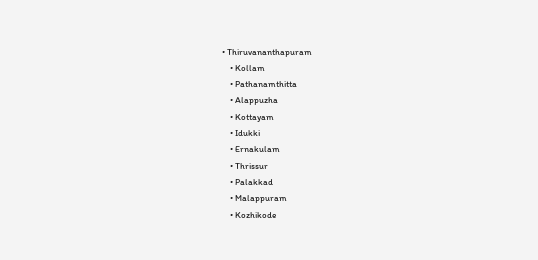• Thiruvananthapuram
    • Kollam
    • Pathanamthitta
    • Alappuzha
    • Kottayam
    • Idukki
    • Ernakulam
    • Thrissur
    • Palakkad
    • Malappuram
    • Kozhikode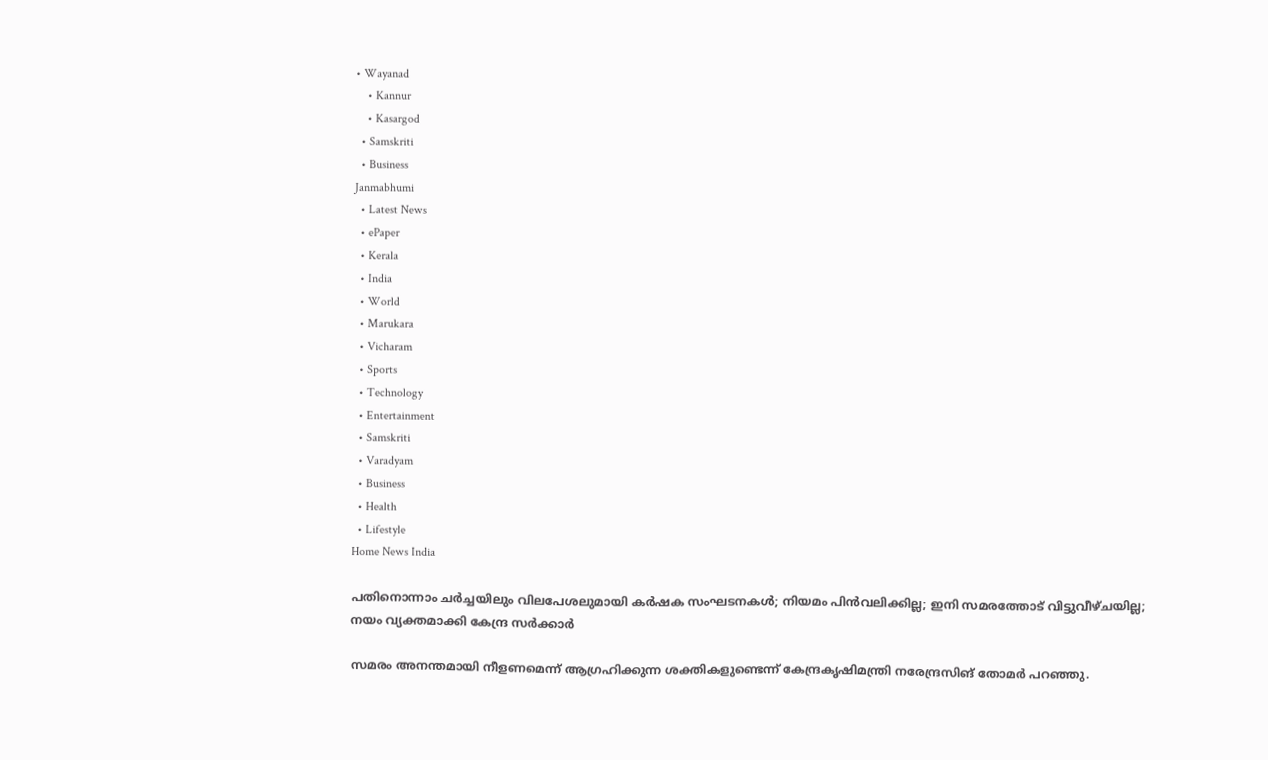• Wayanad
    • Kannur
    • Kasargod
  • Samskriti
  • Business
Janmabhumi
  • Latest News
  • ePaper
  • Kerala
  • India
  • World
  • Marukara
  • Vicharam
  • Sports
  • Technology
  • Entertainment
  • Samskriti
  • Varadyam
  • Business
  • Health
  • Lifestyle
Home News India

പതിനൊന്നാം ചര്‍ച്ചയിലും വിലപേശലുമായി കര്‍ഷക സംഘടനകള്‍; നിയമം പിന്‍വലിക്കില്ല; ഇനി സമരത്തോട് വിട്ടുവീഴ്ചയില്ല; നയം വ്യക്തമാക്കി കേന്ദ്ര സര്‍ക്കാര്‍

സമരം അനന്തമായി നീളണമെന്ന് ആഗ്രഹിക്കുന്ന ശക്തികളുണ്ടെന്ന് കേന്ദ്രകൃഷിമന്ത്രി നരേന്ദ്രസിങ് തോമര്‍ പറഞ്ഞു.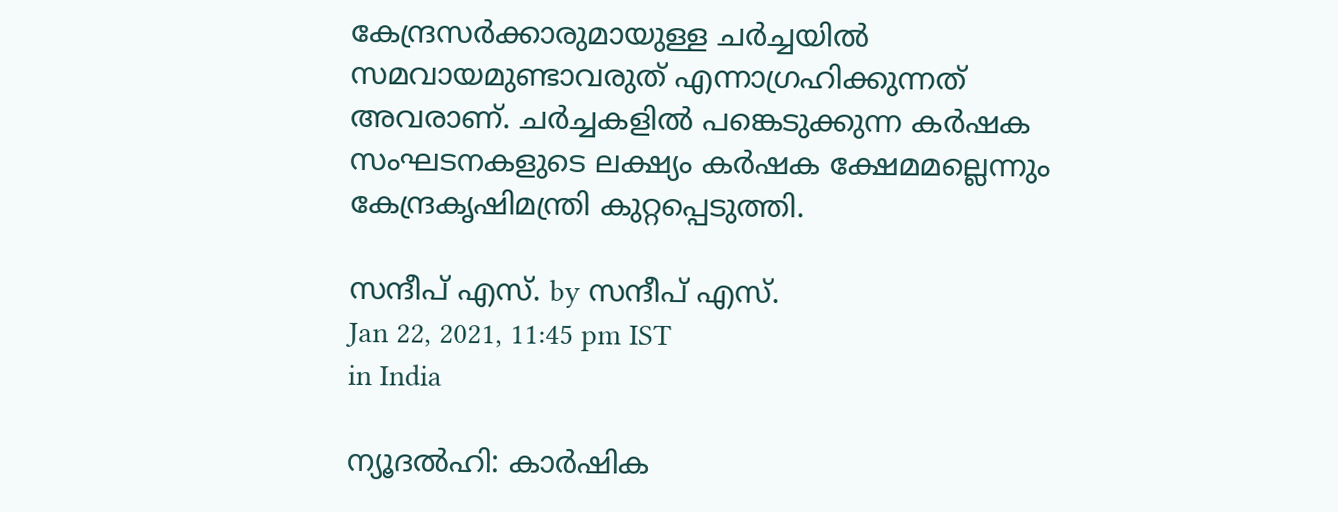കേന്ദ്രസര്‍ക്കാരുമായുള്ള ചര്‍ച്ചയില്‍ സമവായമുണ്ടാവരുത് എന്നാഗ്രഹിക്കുന്നത് അവരാണ്. ചര്‍ച്ചകളില്‍ പങ്കെടുക്കുന്ന കര്‍ഷക സംഘടനകളുടെ ലക്ഷ്യം കര്‍ഷക ക്ഷേമമല്ലെന്നും കേന്ദ്രകൃഷിമന്ത്രി കുറ്റപ്പെടുത്തി.

സന്ദീപ്‌ എസ്. by സന്ദീപ്‌ എസ്.
Jan 22, 2021, 11:45 pm IST
in India

ന്യൂദല്‍ഹി: കാര്‍ഷിക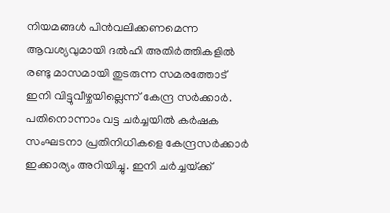നിയമങ്ങള്‍ പിന്‍വലിക്കണമെന്ന ആവശ്യവുമായി ദല്‍ഹി അതിര്‍ത്തികളില്‍ രണ്ടു മാസമായി തുടരുന്ന സമരത്തോട് ഇനി വിട്ടുവീഴ്ചയില്ലെന്ന് കേന്ദ്ര സര്‍ക്കാര്‍. പതിനൊന്നാം വട്ട ചര്‍ച്ചയില്‍ കര്‍ഷക സംഘടനാ പ്രതിനിധികളെ കേന്ദ്രസര്‍ക്കാര്‍ ഇക്കാര്യം അറിയിച്ചു. ഇനി ചര്‍ച്ചയ്‌ക്ക്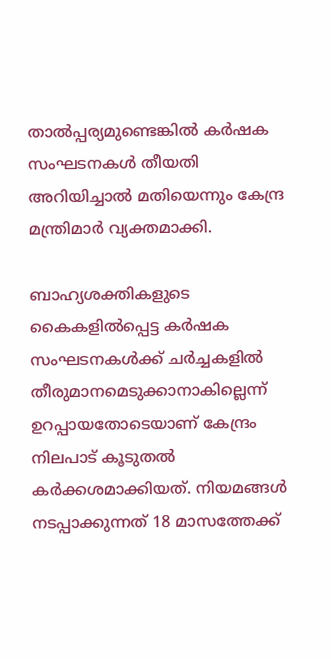താല്‍പ്പര്യമുണ്ടെങ്കില്‍ കര്‍ഷക സംഘടനകള്‍ തീയതി അറിയിച്ചാല്‍ മതിയെന്നും കേന്ദ്ര മന്ത്രിമാര്‍ വ്യക്തമാക്കി.

ബാഹ്യശക്തികളുടെ കൈകളില്‍പ്പെട്ട കര്‍ഷക സംഘടനകള്‍ക്ക് ചര്‍ച്ചകളില്‍ തീരുമാനമെടുക്കാനാകില്ലെന്ന് ഉറപ്പായതോടെയാണ് കേന്ദ്രം നിലപാട് കൂടുതല്‍ കര്‍ക്കശമാക്കിയത്. നിയമങ്ങള്‍ നടപ്പാക്കുന്നത് 18 മാസത്തേക്ക്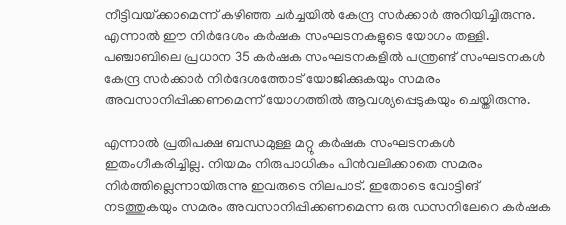നീട്ടിവയ്‌ക്കാമെന്ന് കഴിഞ്ഞ ചര്‍ച്ചയില്‍ കേന്ദ്ര സര്‍ക്കാര്‍ അറിയിച്ചിരുന്നു. എന്നാല്‍ ഈ നിര്‍ദേശം കര്‍ഷക സംഘടനകളുടെ യോഗം തള്ളി. പഞ്ചാബിലെ പ്രധാന 35 കര്‍ഷക സംഘടനകളില്‍ പന്ത്രണ്ട് സംഘടനകള്‍ കേന്ദ്ര സര്‍ക്കാര്‍ നിര്‍ദേശത്തോട് യോജിക്കുകയും സമരം അവസാനിപ്പിക്കണമെന്ന് യോഗത്തില്‍ ആവശ്യപ്പെടുകയും ചെയ്തിരുന്നു.

എന്നാല്‍ പ്രതിപക്ഷ ബന്ധമുള്ള മറ്റു കര്‍ഷക സംഘടനകള്‍ ഇതംഗീകരിച്ചില്ല. നിയമം നിരുപാധികം പിന്‍വലിക്കാതെ സമരം നിര്‍ത്തില്ലെന്നായിരുന്നു ഇവരുടെ നിലപാട്. ഇതോടെ വോട്ടിങ് നടത്തുകയും സമരം അവസാനിപ്പിക്കണമെന്ന ഒരു ഡസനിലേറെ കര്‍ഷക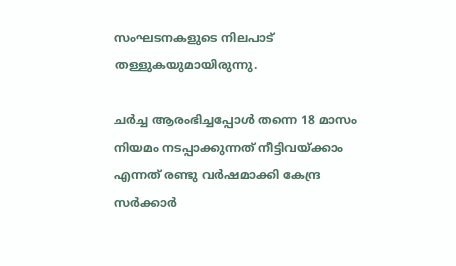സംഘടനകളുടെ നിലപാട് തള്ളുകയുമായിരുന്നു.

ചര്‍ച്ച ആരംഭിച്ചപ്പോള്‍ തന്നെ 18 മാസം നിയമം നടപ്പാക്കുന്നത് നീട്ടിവയ്‌ക്കാം എന്നത് രണ്ടു വര്‍ഷമാക്കി കേന്ദ്ര സര്‍ക്കാര്‍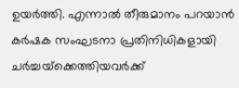ഉയര്‍ത്തി. എന്നാല്‍ തീരുമാനം പറയാന്‍ കര്‍ഷക സംഘടനാ പ്രതിനിധികളായി ചര്‍ച്ചയ്‌ക്കെത്തിയവര്‍ക്ക്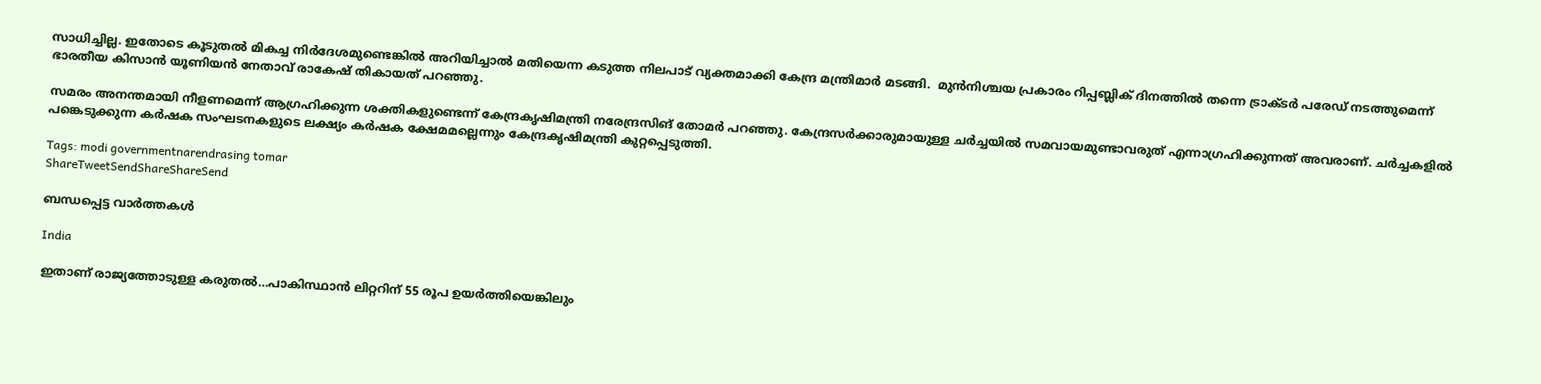സാധിച്ചില്ല. ഇതോടെ കൂടുതല്‍ മികച്ച നിര്‍ദേശമുണ്ടെങ്കില്‍ അറിയിച്ചാല്‍ മതിയെന്ന കടുത്ത നിലപാട് വ്യക്തമാക്കി കേന്ദ്ര മന്ത്രിമാര്‍ മടങ്ങി.  മുന്‍നിശ്ചയ പ്രകാരം റിപ്പബ്ലിക് ദിനത്തില്‍ തന്നെ ട്രാക്ടര്‍ പരേഡ് നടത്തുമെന്ന് ഭാരതീയ കിസാന്‍ യൂണിയന്‍ നേതാവ് രാകേഷ് തികായത് പറഞ്ഞു.

സമരം അനന്തമായി നീളണമെന്ന് ആഗ്രഹിക്കുന്ന ശക്തികളുണ്ടെന്ന് കേന്ദ്രകൃഷിമന്ത്രി നരേന്ദ്രസിങ് തോമര്‍ പറഞ്ഞു. കേന്ദ്രസര്‍ക്കാരുമായുള്ള ചര്‍ച്ചയില്‍ സമവായമുണ്ടാവരുത് എന്നാഗ്രഹിക്കുന്നത് അവരാണ്. ചര്‍ച്ചകളില്‍ പങ്കെടുക്കുന്ന കര്‍ഷക സംഘടനകളുടെ ലക്ഷ്യം കര്‍ഷക ക്ഷേമമല്ലെന്നും കേന്ദ്രകൃഷിമന്ത്രി കുറ്റപ്പെടുത്തി.

Tags: modi governmentnarendrasing tomar
ShareTweetSendShareShareSend

ബന്ധപ്പെട്ട വാര്‍ത്തകള്‍

India

ഇതാണ് രാജ്യത്തോടുള്ള കരുതല്‍…പാകിസ്ഥാന്‍ ലിറ്ററിന് 55 രൂപ ഉയര്‍ത്തിയെങ്കിലും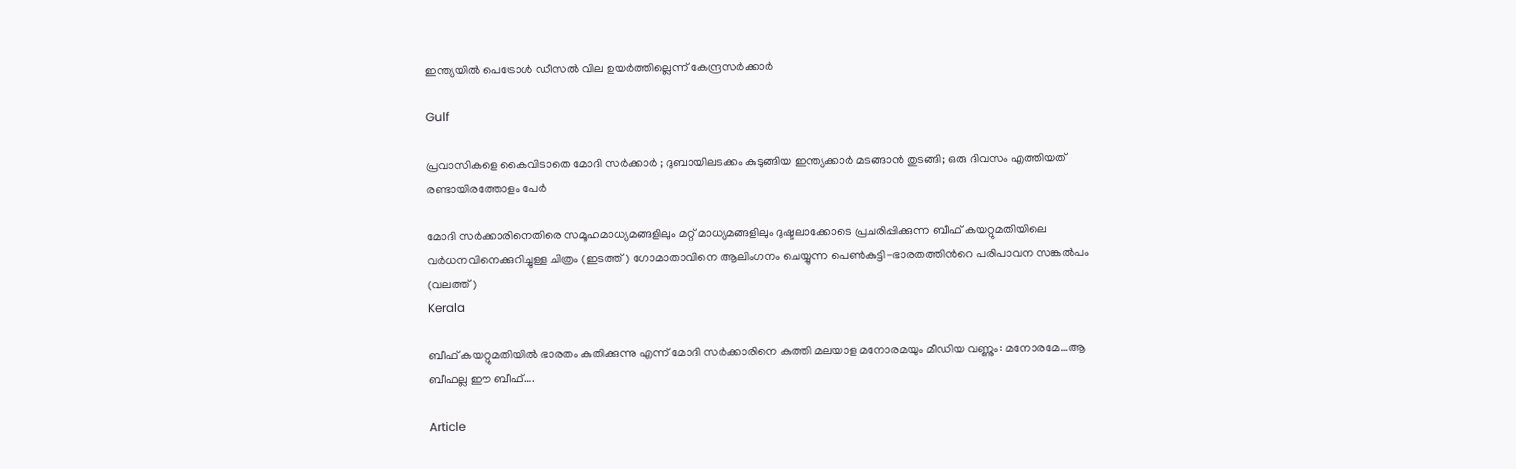ഇന്ത്യയില്‍ പെട്രോൾ ഡീസൽ വില ഉയർത്തില്ലെന്ന് കേന്ദ്രസര്‍ക്കാര്‍

Gulf

പ്രവാസികളെ കൈവിടാതെ മോദി സർക്കാർ ; ദുബായിലടക്കം കുടുങ്ങിയ ഇന്ത്യക്കാർ മടങ്ങാൻ തുടങ്ങി; ഒരു ദിവസം എത്തിയത് രണ്ടായിരത്തോളം പേർ

മോദി സര്‍ക്കാരിനെതിരെ സമൂഹമാധ്യമങ്ങളിലും മറ്റ് മാധ്യമങ്ങളിലും ദുഷ്ടലാക്കോടെ പ്രചരിപ്പിക്കുന്ന ബീഫ് കയറ്റുമതിയിലെ വര്‍ധനവിനെക്കുറിച്ചുള്ള ചിത്രം (ഇടത്ത്) ഗോമാതാവിനെ ആലിംഗനം ചെയ്യുന്ന പെണ്‍കുട്ടി-ഭാരതത്തിന്‍റെ പരിപാവന സങ്കല്‍പം (വലത്ത്)
Kerala

ബീഫ് കയറ്റുമതിയിൽ ഭാരതം കുതിക്കുന്നു എന്ന് മോദി സര്‍ക്കാരിനെ കുത്തി മലയാള മനോരമയും മീഡിയ വണ്ണും: മനോരമേ…ആ ബീഫല്ല ഈ ബീഫ്….

Article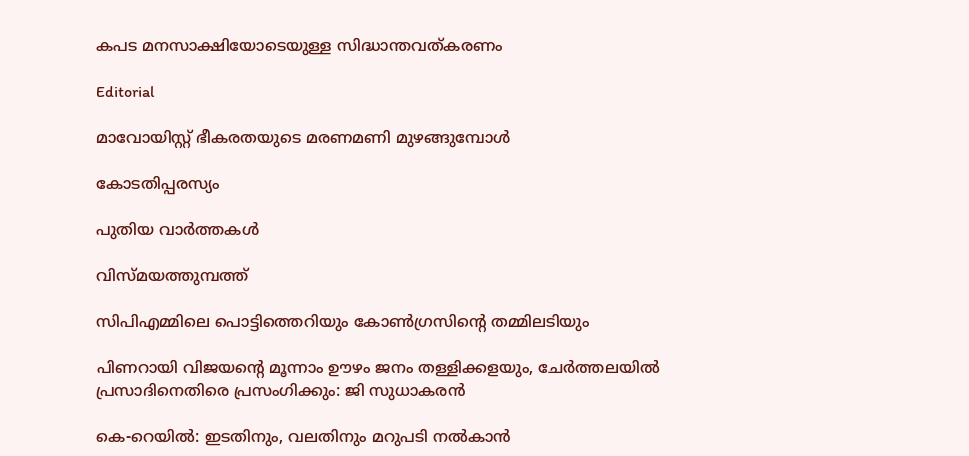കപട മനസാക്ഷിയോടെയുള്ള സിദ്ധാന്തവത്കരണം

Editorial

മാവോയിസ്റ്റ് ഭീകരതയുടെ മരണമണി മുഴങ്ങുമ്പോള്‍

കോടതിപ്പരസ്യം

പുതിയ വാര്‍ത്തകള്‍

വിസ്മയത്തുമ്പത്ത്

സിപിഎമ്മിലെ പൊട്ടിത്തെറിയും കോണ്‍ഗ്രസിന്റെ തമ്മിലടിയും

പിണറായി വിജയന്റെ മൂന്നാം ഊഴം ജനം തള്ളിക്കളയും, ചേർത്തലയിൽ പ്രസാദിനെതിരെ പ്രസംഗിക്കും: ജി സുധാകരൻ

കെ-റെയില്‍: ഇടതിനും, വലതിനും മറുപടി നല്‍കാന്‍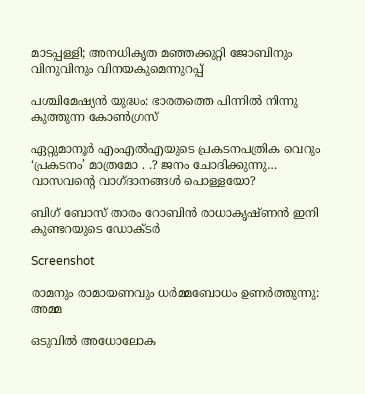മാടപ്പള്ളി; അനധികൃത മഞ്ഞക്കുറ്റി ജോബിനും വിനുവിനും വിനയകുമെന്നുറപ്പ്

പശ്ചിമേഷ്യന്‍ യുദ്ധം: ഭാരതത്തെ പിന്നില്‍ നിന്നു കുത്തുന്ന കോണ്‍ഗ്രസ്

ഏറ്റുമാനൂര്‍ എംഎല്‍എയുടെ പ്രകടനപത്രിക വെറും ‘പ്രകടനം’ മാത്രമോ . .? ജനം ചോദിക്കുന്നു… വാസവന്റെ വാഗ്ദാനങ്ങള്‍ പൊള്ളയോ?

ബിഗ് ബോസ് താരം റോബിന്‍ രാധാകൃഷ്ണൻ ഇനി കുണ്ടറയുടെ ഡോക്ടര്‍

Screenshot

രാമനും രാമായണവും ധർമ്മബോധം ഉണർത്തുന്നു: അമ്മ

ഒടുവിൽ അധോലോക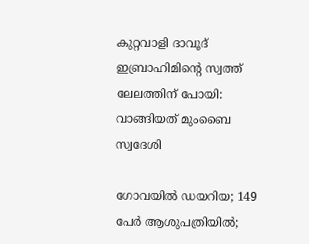കുറ്റവാളി ദാവൂദ് ഇബ്രാഹിമിന്റെ സ്വത്ത് ലേലത്തിന് പോയി: വാങ്ങിയത് മുംബൈ സ്വദേശി

ഗോവയിൽ ഡയറിയ; 149 പേർ ആശുപത്രിയിൽ;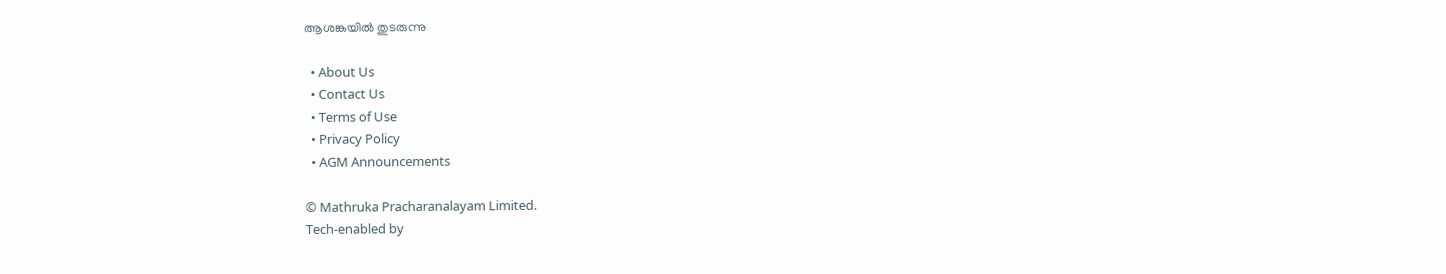ആശങ്കയിൽ തുടരുന്നു

  • About Us
  • Contact Us
  • Terms of Use
  • Privacy Policy
  • AGM Announcements

© Mathruka Pracharanalayam Limited.
Tech-enabled by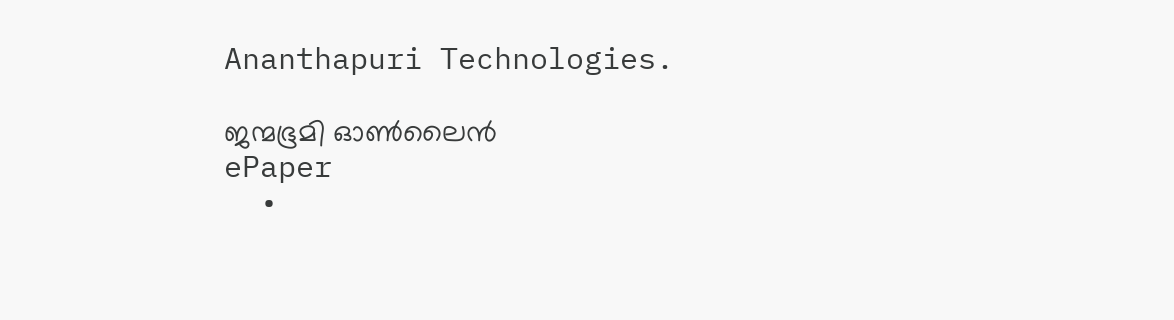Ananthapuri Technologies.

ജന്മഭൂമി ഓണ്‍ലൈന്‍
ePaper
  •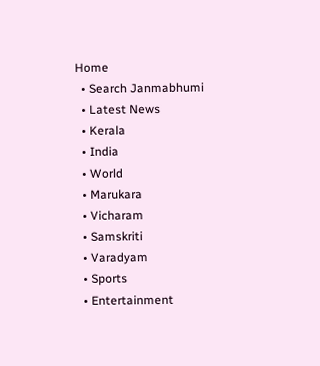Home
  • Search Janmabhumi
  • Latest News
  • Kerala
  • India
  • World
  • Marukara
  • Vicharam
  • Samskriti
  • Varadyam
  • Sports
  • Entertainment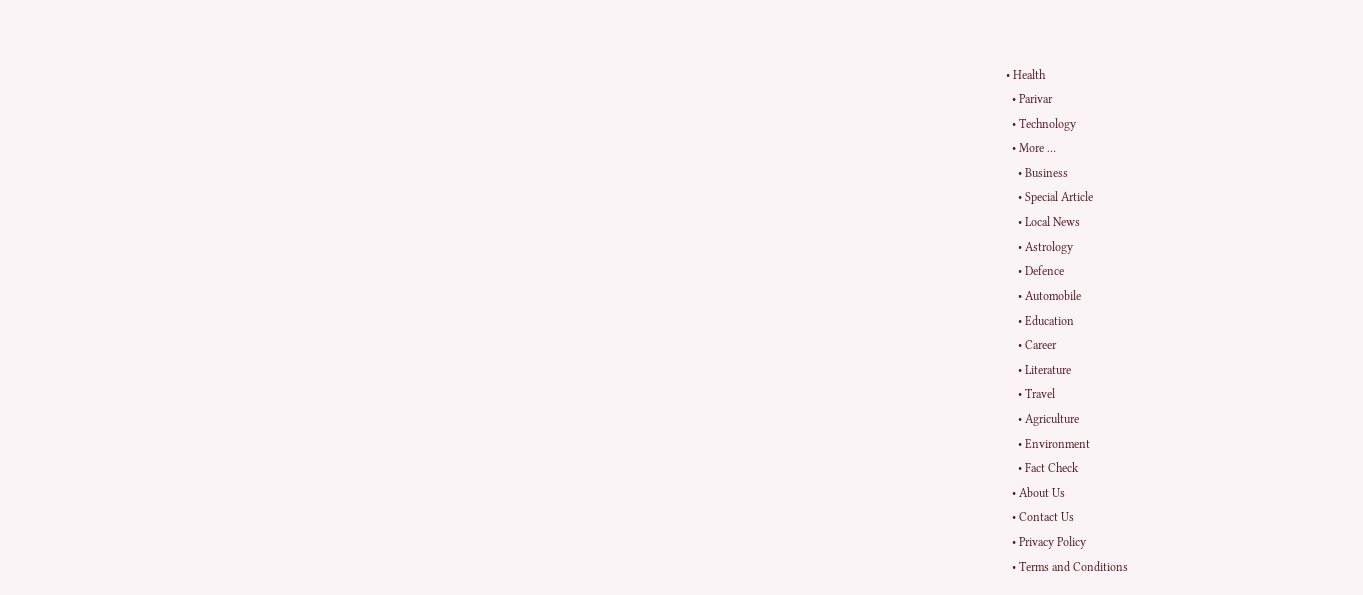• Health
  • Parivar
  • Technology
  • More …
    • Business
    • Special Article
    • Local News
    • Astrology
    • Defence
    • Automobile
    • Education
    • Career
    • Literature
    • Travel
    • Agriculture
    • Environment
    • Fact Check
  • About Us
  • Contact Us
  • Privacy Policy
  • Terms and Conditions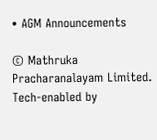• AGM Announcements

© Mathruka Pracharanalayam Limited.
Tech-enabled by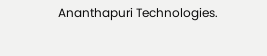Ananthapuri Technologies.